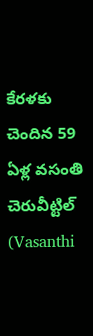కేరళకు చెందిన 59 ఏళ్ల వసంతి చెరువీట్టిల్ (Vasanthi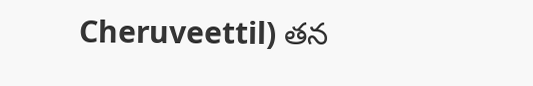Cheruveettil) తన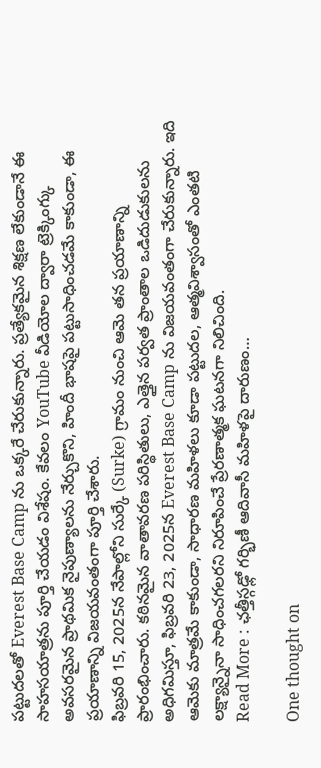పట్టుదలతో Everest Base Camp ను ఒక్కరే చేరుకున్నారు. ప్రత్యేకమైన శిక్షణ లేకుండానే ఈ సాహసయాత్రను పూర్తి చేయడం విశేషం. కేవలం YouTube వీడియోల ద్వారా ట్రెక్కింగ్కు అవసరమైన ప్రాథమిక నైపుణ్యాలను నేర్చుకొని, హిందీ భాషపై పట్టుసాధించడమే కాకుండా, ఈ ప్రయాణాన్ని విజయవంతంగా పూర్తి చేశారు.
ఫిబ్రవరి 15, 2025న నేపాల్లోని సుర్కే (Surke) గ్రామం నుంచి ఆమె తన ప్రయాణాన్ని ప్రారంభించారు. కఠినమైన వాతావరణ పరిస్థితులు, ఎత్తైన పర్వత ప్రాంతాల ఒడిదుడుకులను అధిగమిస్తూ, ఫిబ్రవరి 23, 2025న Everest Base Camp ను విజయవంతంగా చేరుకున్నారు. ఇది ఆమెకు మాత్రమే కాకుండా, సాధారణ మహిళలు కూడా పట్టుదల, ఆత్మవిశ్వాసంతో ఎంతటి లక్ష్యాన్నైనా సాధించగలరని నిరూపించే ప్రేరణాత్మక ఘటనగా నిలిచింది.
Read More : ఛత్తీస్గఢ్లో గర్భిణీ ఆదివాసీ మహిళపై దారుణం…

One thought on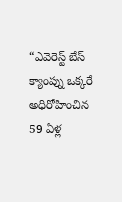“ఎవెరెస్ట్ బేస్ క్యాంప్ను ఒక్కరే అధిరోహించిన 59 ఏళ్ల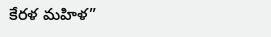కేరళ మహిళ”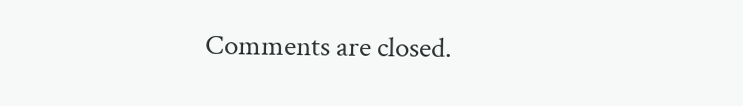Comments are closed.